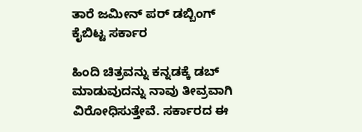ತಾರೆ ಜಮೀನ್ ಪರ್ ಡಬ್ಬಿಂಗ್ ಕೈಬಿಟ್ಟ ಸರ್ಕಾರ

ಹಿಂದಿ ಚಿತ್ರವನ್ನು ಕನ್ನಡಕ್ಕೆ ಡಬ್ ಮಾಡುವುದನ್ನು ನಾವು ತೀವ್ರವಾಗಿ ವಿರೋಧಿಸುತ್ತೇವೆ. ಸರ್ಕಾರದ ಈ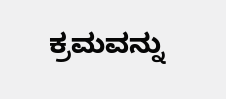ಕ್ರಮವನ್ನು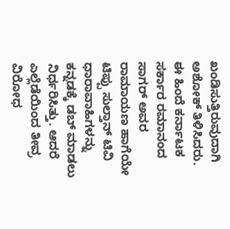ಖಂಡಿಸುತ್ತಿರುವುದಾಗಿ ಅಶೋಕ್ ತಿಳಿಸಿದರು. ಈ ಹಿಂದೆ ಕರ್ನಾಟಕ ಸರ್ಕಾರ ರಮಾನಂದ ಸಾಗರ್ ಅವರ ರಾಮಾಯಣ ಹಾಗೆಯೇ ಟಿಪ್ಪು ಸುಲ್ತಾನ್ ಟಿವಿ ಧಾರಾವಾಹಿಗಳನ್ನು ಕನ್ನಡಕ್ಕೆ ಡಬ್ ಮಾಡಲು ನಿರ್ಧರಿಸಿತ್ತು. ಆದರೆ ಎಲ್ಲೆಡೆಯಿಂದ ತೀವ್ರ ವಿರೋಧ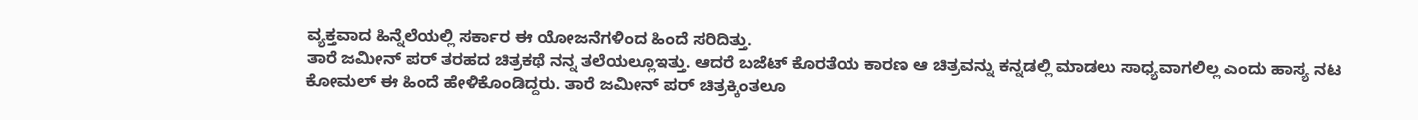ವ್ಯಕ್ತವಾದ ಹಿನ್ನೆಲೆಯಲ್ಲಿ ಸರ್ಕಾರ ಈ ಯೋಜನೆಗಳಿಂದ ಹಿಂದೆ ಸರಿದಿತ್ತು.
ತಾರೆ ಜಮೀನ್ ಪರ್ ತರಹದ ಚಿತ್ರಕಥೆ ನನ್ನ ತಲೆಯಲ್ಲೂಇತ್ತು. ಆದರೆ ಬಜೆಟ್ ಕೊರತೆಯ ಕಾರಣ ಆ ಚಿತ್ರವನ್ನು ಕನ್ನಡಲ್ಲಿ ಮಾಡಲು ಸಾಧ್ಯವಾಗಲಿಲ್ಲ ಎಂದು ಹಾಸ್ಯ ನಟ ಕೋಮಲ್ ಈ ಹಿಂದೆ ಹೇಳಿಕೊಂಡಿದ್ದರು. ತಾರೆ ಜಮೀನ್ ಪರ್ ಚಿತ್ರಕ್ಕಿಂತಲೂ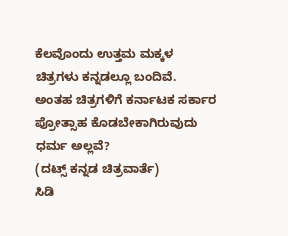ಕೆಲವೊಂದು ಉತ್ತಮ ಮಕ್ಕಳ ಚಿತ್ರಗಳು ಕನ್ನಡಲ್ಲೂ ಬಂದಿವೆ. ಅಂತಹ ಚಿತ್ರಗಳಿಗೆ ಕರ್ನಾಟಕ ಸರ್ಕಾರ ಪ್ರೋತ್ಸಾಹ ಕೊಡಬೇಕಾಗಿರುವುದು ಧರ್ಮ ಅಲ್ಲವೆ?
(ದಟ್ಸ್ ಕನ್ನಡ ಚಿತ್ರವಾರ್ತೆ)
ಸಿಡಿ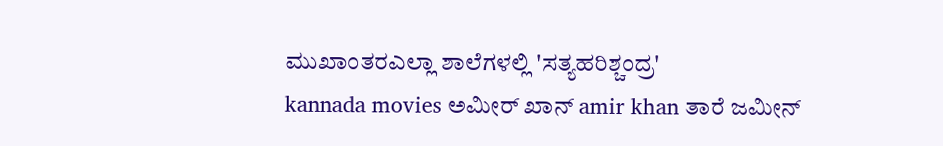ಮುಖಾಂತರಎಲ್ಲಾ ಶಾಲೆಗಳಲ್ಲಿ 'ಸತ್ಯಹರಿಶ್ಚಂದ್ರ'
kannada movies ಅಮೀರ್ ಖಾನ್ amir khan ತಾರೆ ಜಮೀನ್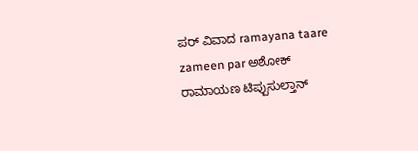ಪರ್ ವಿವಾದ ramayana taare zameen par ಅಶೋಕ್ ರಾಮಾಯಣ ಟಿಪ್ಪುಸುಲ್ತಾನ್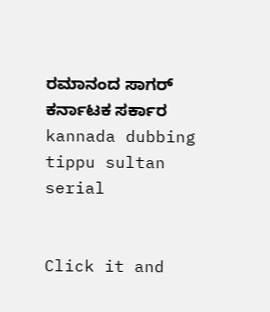ರಮಾನಂದ ಸಾಗರ್ ಕರ್ನಾಟಕ ಸರ್ಕಾರ kannada dubbing tippu sultan serial


Click it and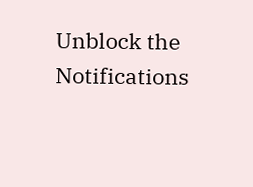Unblock the Notifications